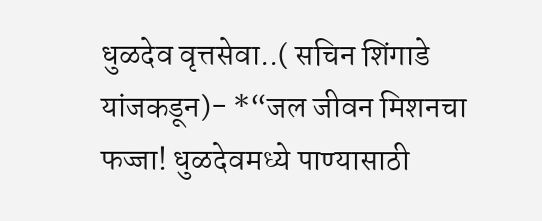धुळदेव वृत्तसेवा..( सचिन शिंगाडे यांजकडून)- *“जल जीवन मिशनचा फज्जा! धुळदेवमध्ये पाण्यासाठी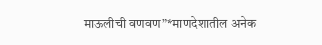माऊलीची वणवण”*माणदेशातील अनेक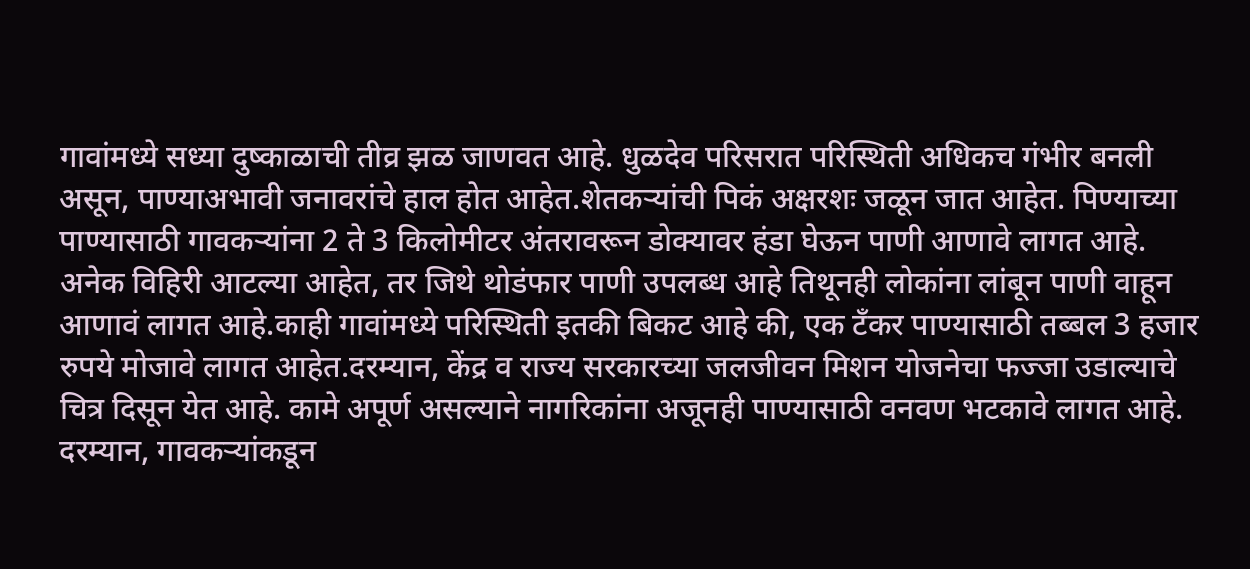गावांमध्ये सध्या दुष्काळाची तीव्र झळ जाणवत आहे. धुळदेव परिसरात परिस्थिती अधिकच गंभीर बनली असून, पाण्याअभावी जनावरांचे हाल होत आहेत.शेतकऱ्यांची पिकं अक्षरशः जळून जात आहेत. पिण्याच्या पाण्यासाठी गावकऱ्यांना 2 ते 3 किलोमीटर अंतरावरून डोक्यावर हंडा घेऊन पाणी आणावे लागत आहे. अनेक विहिरी आटल्या आहेत, तर जिथे थोडंफार पाणी उपलब्ध आहे तिथूनही लोकांना लांबून पाणी वाहून आणावं लागत आहे.काही गावांमध्ये परिस्थिती इतकी बिकट आहे की, एक टँकर पाण्यासाठी तब्बल 3 हजार रुपये मोजावे लागत आहेत.दरम्यान, केंद्र व राज्य सरकारच्या जलजीवन मिशन योजनेचा फज्जा उडाल्याचे चित्र दिसून येत आहे. कामे अपूर्ण असल्याने नागरिकांना अजूनही पाण्यासाठी वनवण भटकावे लागत आहे. दरम्यान, गावकऱ्यांकडून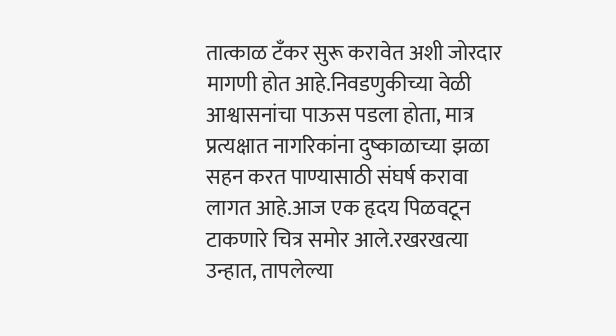तात्काळ टँकर सुरू करावेत अशी जोरदार मागणी होत आहे.निवडणुकीच्या वेळी आश्वासनांचा पाऊस पडला होता, मात्र प्रत्यक्षात नागरिकांना दुष्काळाच्या झळा सहन करत पाण्यासाठी संघर्ष करावा लागत आहे.आज एक हृदय पिळवटून टाकणारे चित्र समोर आले.रखरखत्या उन्हात, तापलेल्या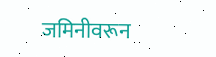जमिनीवरून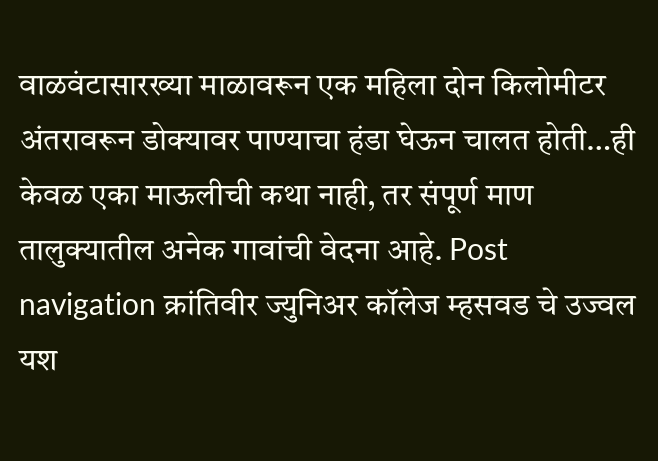वाळवंटासारख्या माळावरून एक महिला दोन किलोमीटर अंतरावरून डोक्यावर पाण्याचा हंडा घेऊन चालत होती…ही केवळ एका माऊलीची कथा नाही, तर संपूर्ण माण तालुक्यातील अनेक गावांची वेदना आहे. Post navigation क्रांतिवीर ज्युनिअर कॉलेज म्हसवड चे उज्वल यश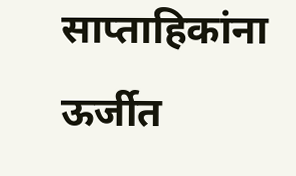साप्ताहिकांना ऊर्जीत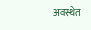अवस्थेत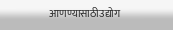आणण्यासाठीउद्योग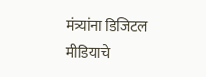मंत्र्यांना डिजिटल मीडियाचे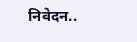निवेदन..